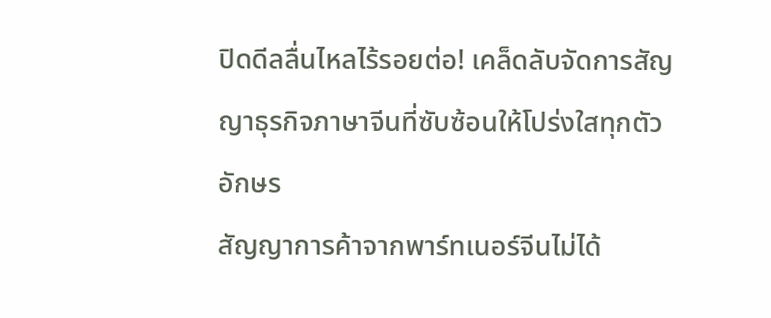ปิดดีลลื่นไหลไร้รอยต่อ! เคล็ดลับจัดการสัญญาธุรกิจภาษาจีนที่ซับซ้อนให้โปร่งใสทุกตัวอักษร
สัญญาการค้าจากพาร์ทเนอร์จีนไม่ได้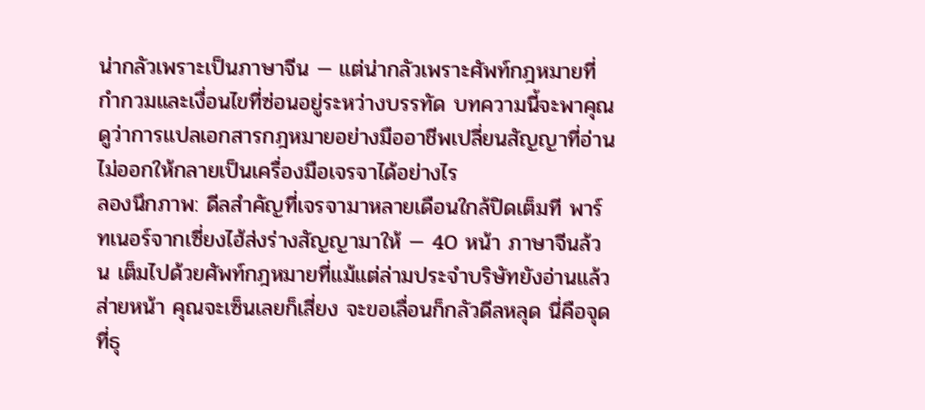น่ากลัวเพราะเป็นภาษาจีน — แต่น่ากลัวเพราะศัพท์กฎหมายที่กำกวมและเงื่อนไขที่ซ่อนอยู่ระหว่างบรรทัด บทความนี้จะพาคุณดูว่าการแปลเอกสารกฎหมายอย่างมืออาชีพเปลี่ยนสัญญาที่อ่านไม่ออกให้กลายเป็นเครื่องมือเจรจาได้อย่างไร
ลองนึกภาพ: ดีลสำคัญที่เจรจามาหลายเดือนใกล้ปิดเต็มที พาร์ทเนอร์จากเซี่ยงไฮ้ส่งร่างสัญญามาให้ — 40 หน้า ภาษาจีนล้วน เต็มไปด้วยศัพท์กฎหมายที่แม้แต่ล่ามประจำบริษัทยังอ่านแล้วส่ายหน้า คุณจะเซ็นเลยก็เสี่ยง จะขอเลื่อนก็กลัวดีลหลุด นี่คือจุดที่ธุ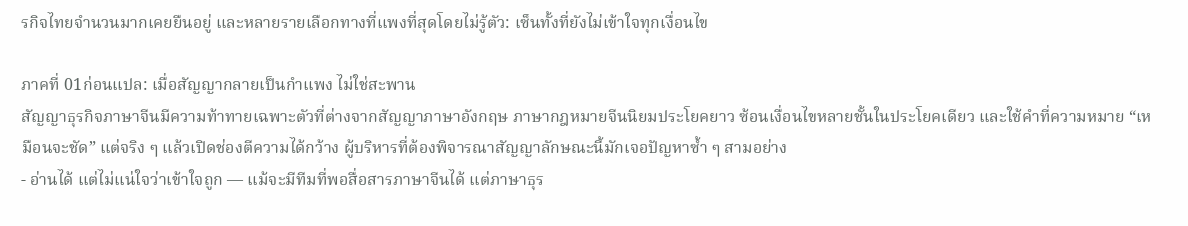รกิจไทยจำนวนมากเคยยืนอยู่ และหลายรายเลือกทางที่แพงที่สุดโดยไม่รู้ตัว: เซ็นทั้งที่ยังไม่เข้าใจทุกเงื่อนไข

ภาคที่ 01ก่อนแปล: เมื่อสัญญากลายเป็นกำแพง ไม่ใช่สะพาน
สัญญาธุรกิจภาษาจีนมีความท้าทายเฉพาะตัวที่ต่างจากสัญญาภาษาอังกฤษ ภาษากฎหมายจีนนิยมประโยคยาว ซ้อนเงื่อนไขหลายชั้นในประโยคเดียว และใช้คำที่ความหมาย “เหมือนจะชัด” แต่จริง ๆ แล้วเปิดช่องตีความได้กว้าง ผู้บริหารที่ต้องพิจารณาสัญญาลักษณะนี้มักเจอปัญหาซ้ำ ๆ สามอย่าง
- อ่านได้ แต่ไม่แน่ใจว่าเข้าใจถูก — แม้จะมีทีมที่พอสื่อสารภาษาจีนได้ แต่ภาษาธุร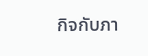กิจกับภา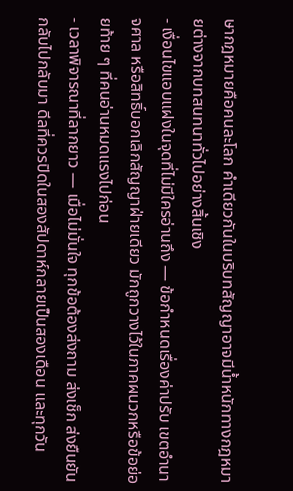ษากฎหมายคือคนละโลก คำเดียวกันในบริบทสัญญาอาจมีน้ำหนักทางกฎหมายต่างจากบทสนทนาทั่วไปอย่างสิ้นเชิง
- เงื่อนไขแอบแฝงในจุดที่ไม่มีใครอ่านถึง — ข้อกำหนดเรื่องค่าปรับ เขตอำนาจศาล หรือสิทธิ์บอกเลิกสัญญาฝ่ายเดียว มักถูกวางไว้ในภาคผนวกหรือข้อย่อยท้าย ๆ ที่คนอ่านหมดแรงไปก่อน
- เวลาพิจารณาที่ลากยาว — เมื่อไม่มั่นใจ ทุกข้อต้องส่งถาม ส่งเช็ก ส่งยืนยันกลับไปกลับมา ดีลที่ควรปิดในสองสัปดาห์กลายเป็นสองเดือน และทุกวัน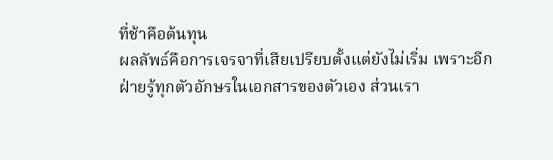ที่ช้าคือต้นทุน
ผลลัพธ์คือการเจรจาที่เสียเปรียบตั้งแต่ยังไม่เริ่ม เพราะอีกฝ่ายรู้ทุกตัวอักษรในเอกสารของตัวเอง ส่วนเรา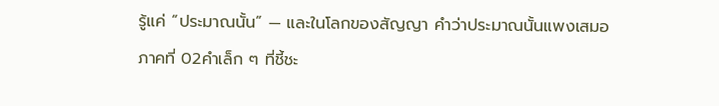รู้แค่ “ประมาณนั้น” — และในโลกของสัญญา คำว่าประมาณนั้นแพงเสมอ
ภาคที่ 02คำเล็ก ๆ ที่ชี้ชะ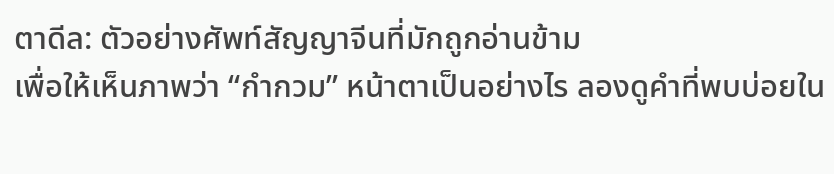ตาดีล: ตัวอย่างศัพท์สัญญาจีนที่มักถูกอ่านข้าม
เพื่อให้เห็นภาพว่า “กำกวม” หน้าตาเป็นอย่างไร ลองดูคำที่พบบ่อยใน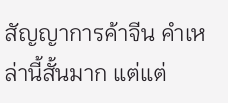สัญญาการค้าจีน คำเหล่านี้สั้นมาก แต่แต่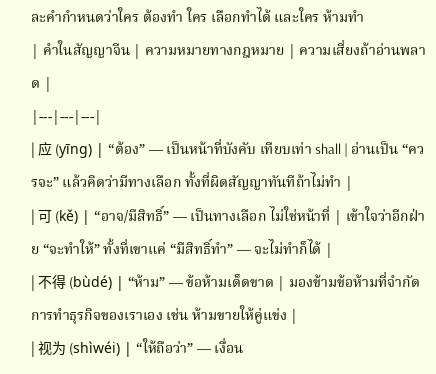ละคำกำหนดว่าใคร ต้องทำ ใคร เลือกทำได้ และใคร ห้ามทำ
| คำในสัญญาจีน | ความหมายทางกฎหมาย | ความเสี่ยงถ้าอ่านพลาด |
|---|---|---|
| 应 (yīng) | “ต้อง” — เป็นหน้าที่บังคับ เทียบเท่า shall | อ่านเป็น “ควรจะ” แล้วคิดว่ามีทางเลือก ทั้งที่ผิดสัญญาทันทีถ้าไม่ทำ |
| 可 (kě) | “อาจ/มีสิทธิ์” — เป็นทางเลือก ไม่ใช่หน้าที่ | เข้าใจว่าอีกฝ่าย “จะทำให้” ทั้งที่เขาแค่ “มีสิทธิ์ทำ” — จะไม่ทำก็ได้ |
| 不得 (bùdé) | “ห้าม” — ข้อห้ามเด็ดขาด | มองข้ามข้อห้ามที่จำกัดการทำธุรกิจของเราเอง เช่น ห้ามขายให้คู่แข่ง |
| 视为 (shìwéi) | “ให้ถือว่า” — เงื่อน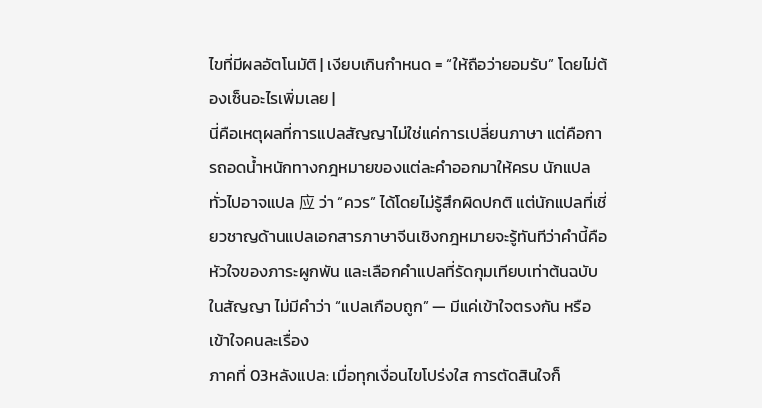ไขที่มีผลอัตโนมัติ | เงียบเกินกำหนด = “ให้ถือว่ายอมรับ” โดยไม่ต้องเซ็นอะไรเพิ่มเลย |
นี่คือเหตุผลที่การแปลสัญญาไม่ใช่แค่การเปลี่ยนภาษา แต่คือการถอดน้ำหนักทางกฎหมายของแต่ละคำออกมาให้ครบ นักแปลทั่วไปอาจแปล 应 ว่า “ควร” ได้โดยไม่รู้สึกผิดปกติ แต่นักแปลที่เชี่ยวชาญด้านแปลเอกสารภาษาจีนเชิงกฎหมายจะรู้ทันทีว่าคำนี้คือหัวใจของภาระผูกพัน และเลือกคำแปลที่รัดกุมเทียบเท่าต้นฉบับ
ในสัญญา ไม่มีคำว่า “แปลเกือบถูก” — มีแค่เข้าใจตรงกัน หรือเข้าใจคนละเรื่อง
ภาคที่ 03หลังแปล: เมื่อทุกเงื่อนไขโปร่งใส การตัดสินใจก็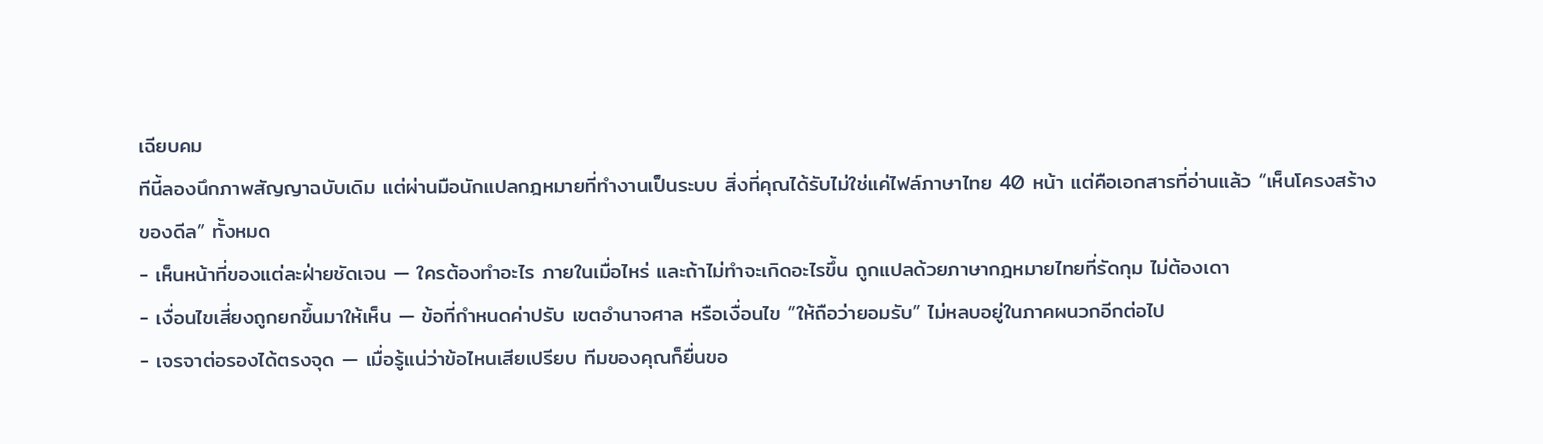เฉียบคม
ทีนี้ลองนึกภาพสัญญาฉบับเดิม แต่ผ่านมือนักแปลกฎหมายที่ทำงานเป็นระบบ สิ่งที่คุณได้รับไม่ใช่แค่ไฟล์ภาษาไทย 40 หน้า แต่คือเอกสารที่อ่านแล้ว “เห็นโครงสร้างของดีล” ทั้งหมด
- เห็นหน้าที่ของแต่ละฝ่ายชัดเจน — ใครต้องทำอะไร ภายในเมื่อไหร่ และถ้าไม่ทำจะเกิดอะไรขึ้น ถูกแปลด้วยภาษากฎหมายไทยที่รัดกุม ไม่ต้องเดา
- เงื่อนไขเสี่ยงถูกยกขึ้นมาให้เห็น — ข้อที่กำหนดค่าปรับ เขตอำนาจศาล หรือเงื่อนไข “ให้ถือว่ายอมรับ” ไม่หลบอยู่ในภาคผนวกอีกต่อไป
- เจรจาต่อรองได้ตรงจุด — เมื่อรู้แน่ว่าข้อไหนเสียเปรียบ ทีมของคุณก็ยื่นขอ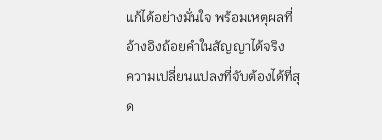แก้ได้อย่างมั่นใจ พร้อมเหตุผลที่อ้างอิงถ้อยคำในสัญญาได้จริง
ความเปลี่ยนแปลงที่จับต้องได้ที่สุด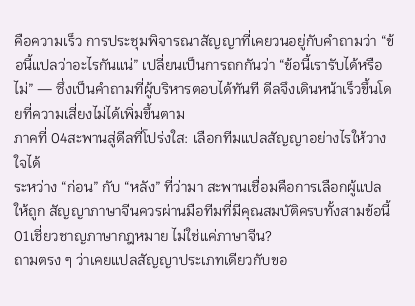คือความเร็ว การประชุมพิจารณาสัญญาที่เคยวนอยู่กับคำถามว่า “ข้อนี้แปลว่าอะไรกันแน่” เปลี่ยนเป็นการถกกันว่า “ข้อนี้เรารับได้หรือไม่” — ซึ่งเป็นคำถามที่ผู้บริหารตอบได้ทันที ดีลจึงเดินหน้าเร็วขึ้นโดยที่ความเสี่ยงไม่ได้เพิ่มขึ้นตาม
ภาคที่ 04สะพานสู่ดีลที่โปร่งใส: เลือกทีมแปลสัญญาอย่างไรให้วางใจได้
ระหว่าง “ก่อน” กับ “หลัง” ที่ว่ามา สะพานเชื่อมคือการเลือกผู้แปลให้ถูก สัญญาภาษาจีนควรผ่านมือทีมที่มีคุณสมบัติครบทั้งสามข้อนี้
01เชี่ยวชาญภาษากฎหมาย ไม่ใช่แค่ภาษาจีน?
ถามตรง ๆ ว่าเคยแปลสัญญาประเภทเดียวกับขอ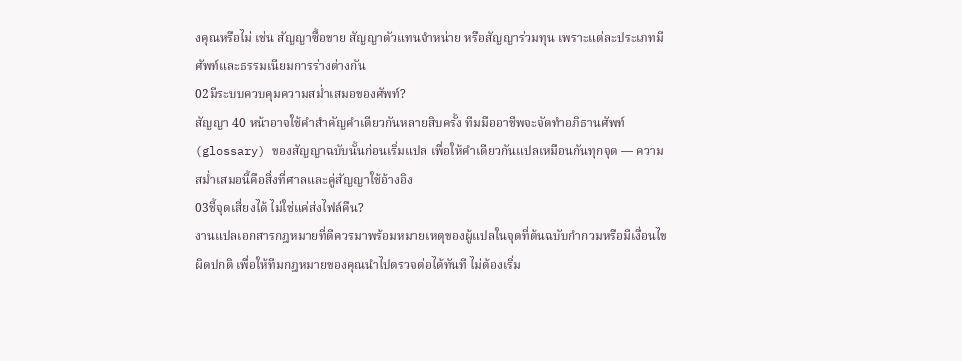งคุณหรือไม่ เช่น สัญญาซื้อขาย สัญญาตัวแทนจำหน่าย หรือสัญญาร่วมทุน เพราะแต่ละประเภทมีศัพท์และธรรมเนียมการร่างต่างกัน
02มีระบบควบคุมความสม่ำเสมอของศัพท์?
สัญญา 40 หน้าอาจใช้คำสำคัญคำเดียวกันหลายสิบครั้ง ทีมมืออาชีพจะจัดทำอภิธานศัพท์ (glossary) ของสัญญาฉบับนั้นก่อนเริ่มแปล เพื่อให้คำเดียวกันแปลเหมือนกันทุกจุด — ความสม่ำเสมอนี้คือสิ่งที่ศาลและคู่สัญญาใช้อ้างอิง
03ชี้จุดเสี่ยงได้ ไม่ใช่แค่ส่งไฟล์คืน?
งานแปลเอกสารกฎหมายที่ดีควรมาพร้อมหมายเหตุของผู้แปลในจุดที่ต้นฉบับกำกวมหรือมีเงื่อนไขผิดปกติ เพื่อให้ทีมกฎหมายของคุณนำไปตรวจต่อได้ทันที ไม่ต้องเริ่ม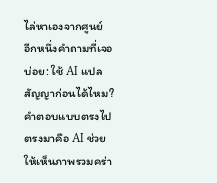ไล่หาเองจากศูนย์
อีกหนึ่งคำถามที่เจอบ่อย: ใช้ AI แปลสัญญาก่อนได้ไหม? คำตอบแบบตรงไปตรงมาคือ AI ช่วยให้เห็นภาพรวมคร่า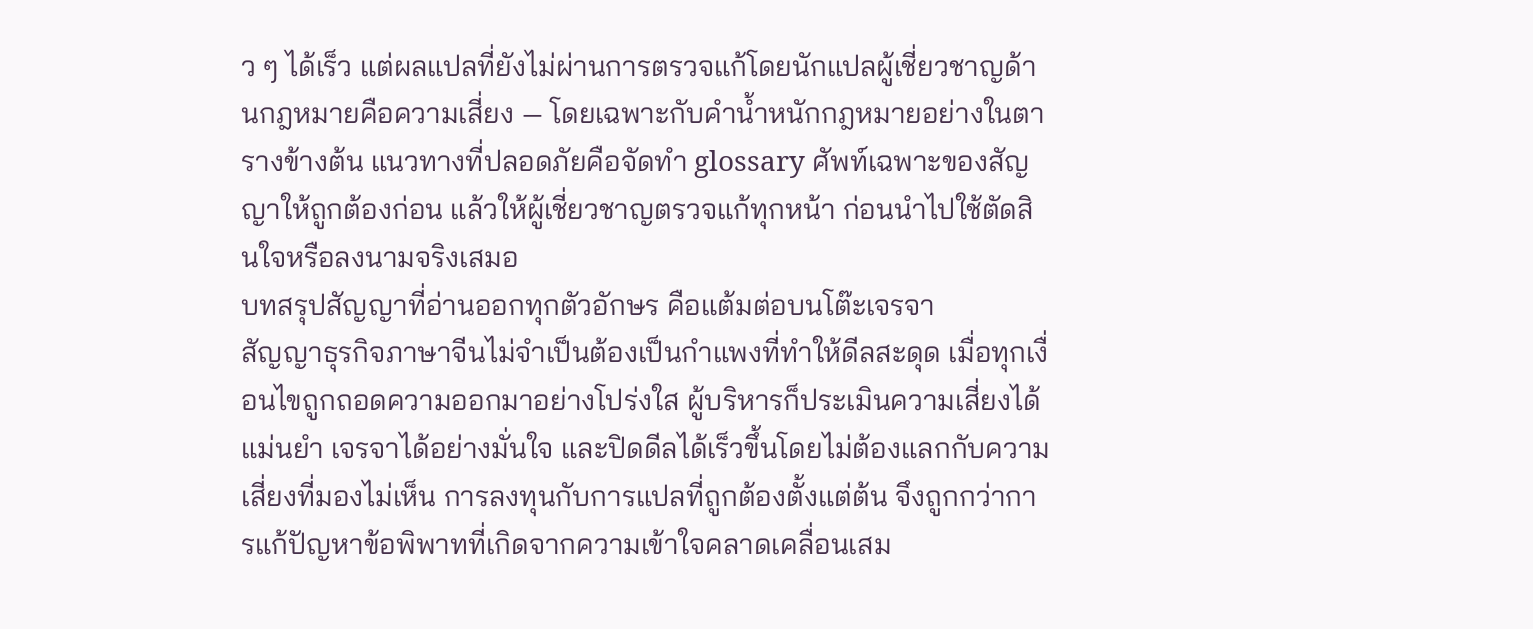ว ๆ ได้เร็ว แต่ผลแปลที่ยังไม่ผ่านการตรวจแก้โดยนักแปลผู้เชี่ยวชาญด้านกฎหมายคือความเสี่ยง — โดยเฉพาะกับคำน้ำหนักกฎหมายอย่างในตารางข้างต้น แนวทางที่ปลอดภัยคือจัดทำ glossary ศัพท์เฉพาะของสัญญาให้ถูกต้องก่อน แล้วให้ผู้เชี่ยวชาญตรวจแก้ทุกหน้า ก่อนนำไปใช้ตัดสินใจหรือลงนามจริงเสมอ
บทสรุปสัญญาที่อ่านออกทุกตัวอักษร คือแต้มต่อบนโต๊ะเจรจา
สัญญาธุรกิจภาษาจีนไม่จำเป็นต้องเป็นกำแพงที่ทำให้ดีลสะดุด เมื่อทุกเงื่อนไขถูกถอดความออกมาอย่างโปร่งใส ผู้บริหารก็ประเมินความเสี่ยงได้แม่นยำ เจรจาได้อย่างมั่นใจ และปิดดีลได้เร็วขึ้นโดยไม่ต้องแลกกับความเสี่ยงที่มองไม่เห็น การลงทุนกับการแปลที่ถูกต้องตั้งแต่ต้น จึงถูกกว่าการแก้ปัญหาข้อพิพาทที่เกิดจากความเข้าใจคลาดเคลื่อนเสม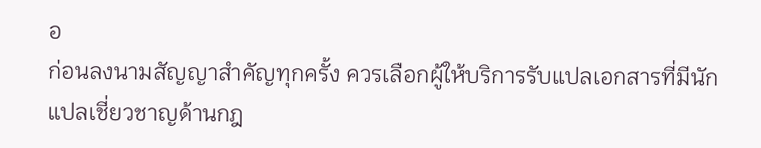อ
ก่อนลงนามสัญญาสำคัญทุกครั้ง ควรเลือกผู้ให้บริการรับแปลเอกสารที่มีนักแปลเชี่ยวชาญด้านกฎ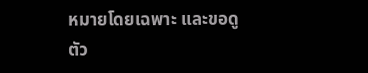หมายโดยเฉพาะ และขอดูตัว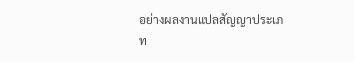อย่างผลงานแปลสัญญาประเภท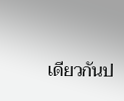เดียวกันป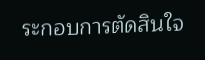ระกอบการตัดสินใจ